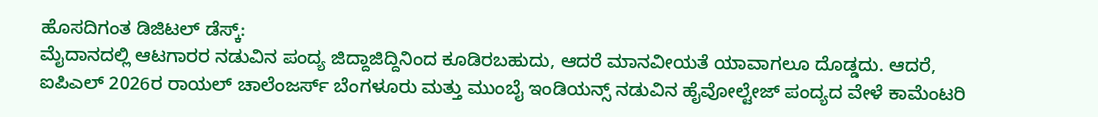ಹೊಸದಿಗಂತ ಡಿಜಿಟಲ್ ಡೆಸ್ಕ್:
ಮೈದಾನದಲ್ಲಿ ಆಟಗಾರರ ನಡುವಿನ ಪಂದ್ಯ ಜಿದ್ದಾಜಿದ್ದಿನಿಂದ ಕೂಡಿರಬಹುದು, ಆದರೆ ಮಾನವೀಯತೆ ಯಾವಾಗಲೂ ದೊಡ್ಡದು. ಆದರೆ, ಐಪಿಎಲ್ 2026ರ ರಾಯಲ್ ಚಾಲೆಂಜರ್ಸ್ ಬೆಂಗಳೂರು ಮತ್ತು ಮುಂಬೈ ಇಂಡಿಯನ್ಸ್ ನಡುವಿನ ಹೈವೋಲ್ಟೇಜ್ ಪಂದ್ಯದ ವೇಳೆ ಕಾಮೆಂಟರಿ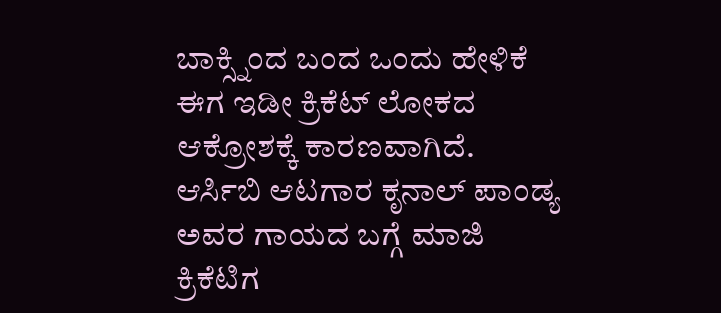ಬಾಕ್ಸ್ನಿಂದ ಬಂದ ಒಂದು ಹೇಳಿಕೆ ಈಗ ಇಡೀ ಕ್ರಿಕೆಟ್ ಲೋಕದ ಆಕ್ರೋಶಕ್ಕೆ ಕಾರಣವಾಗಿದೆ. ಆರ್ಸಿಬಿ ಆಟಗಾರ ಕೃನಾಲ್ ಪಾಂಡ್ಯ ಅವರ ಗಾಯದ ಬಗ್ಗೆ ಮಾಜಿ ಕ್ರಿಕೆಟಿಗ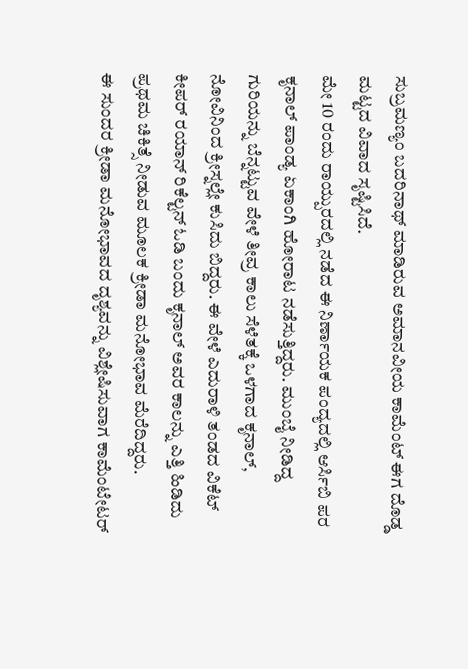ಸುಬ್ರಮಣ್ಯಂ ಬದರಿನಾಥ್ ಮಾಡಿರುವ ಅಮಾನವೀಯ ಕಾಮೆಂಟ್ ಈಗ ದೊಡ್ಡ ಮಟ್ಟದ ವಿವಾದ ಸೃಷ್ಟಿಸಿದೆ.
ಮೇ 10 ರಂದು ರಾಯ್ಪುರದಲ್ಲಿ ನಡೆದ ಈ ನಿರ್ಣಾಯಕ ಪಂದ್ಯದಲ್ಲಿ ಆರ್ಸಿಬಿ ಪರ ಕೃನಾಲ್ ಪಾಂಡ್ಯ ಏಕಾಂಗಿ ಹೋರಾಟ ನಡೆಸುತ್ತಿದ್ದರು. ಮುಂಬೈ ನೀಡಿದ್ದ ಗುರಿಯನ್ನು ಬೆನ್ನಟ್ಟುವ ವೇಳೆ ತೀವ್ರ ಕಾಲು ಸೆಳೆತಕ್ಕೆ ಒಳಗಾದ ಕೃನಾಲ್, ನೋವಿನಿಂದ ಕ್ರೀಸ್ನಲ್ಲೇ ಕುಸಿದು ಬಿದ್ದರು. ಈ ವೇಳೆ ಎದುರಾಳಿ ತಂಡದ ವಿಕೆಟ್ ಕೀಪರ್ ರಯಾನ್ ರಿಕೆಲ್ಟನ್ ಓಡಿ ಬಂದು ಕೃನಾಲ್ ಅವರ ಕಾಲನ್ನು ಎತ್ತಿ ಹಿಡಿದು ಪ್ರಥಮ ಚಿಕಿತ್ಸೆ ನೀಡುವ ಮೂಲಕ ಕ್ರೀಡಾ ಮನೋಭಾವ ಮೆರೆದಿದ್ದರು.
ಈ ಸುಂದರ ಕ್ರೀಡಾ ಮನೋಭಾವದ ದೃಶ್ಯವನ್ನು ವಿಶ್ಲೇಷಿಸುವಾಗ ಕಾಮೆಂಟೇಟರ್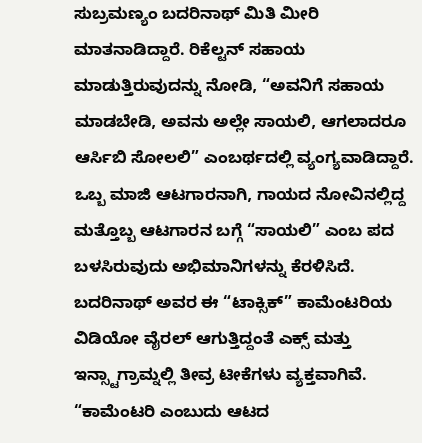ಸುಬ್ರಮಣ್ಯಂ ಬದರಿನಾಥ್ ಮಿತಿ ಮೀರಿ ಮಾತನಾಡಿದ್ದಾರೆ. ರಿಕೆಲ್ಟನ್ ಸಹಾಯ ಮಾಡುತ್ತಿರುವುದನ್ನು ನೋಡಿ, “ಅವನಿಗೆ ಸಹಾಯ ಮಾಡಬೇಡಿ, ಅವನು ಅಲ್ಲೇ ಸಾಯಲಿ, ಆಗಲಾದರೂ ಆರ್ಸಿಬಿ ಸೋಲಲಿ” ಎಂಬರ್ಥದಲ್ಲಿ ವ್ಯಂಗ್ಯವಾಡಿದ್ದಾರೆ. ಒಬ್ಬ ಮಾಜಿ ಆಟಗಾರನಾಗಿ, ಗಾಯದ ನೋವಿನಲ್ಲಿದ್ದ ಮತ್ತೊಬ್ಬ ಆಟಗಾರನ ಬಗ್ಗೆ “ಸಾಯಲಿ” ಎಂಬ ಪದ ಬಳಸಿರುವುದು ಅಭಿಮಾನಿಗಳನ್ನು ಕೆರಳಿಸಿದೆ.
ಬದರಿನಾಥ್ ಅವರ ಈ “ಟಾಕ್ಸಿಕ್” ಕಾಮೆಂಟರಿಯ ವಿಡಿಯೋ ವೈರಲ್ ಆಗುತ್ತಿದ್ದಂತೆ ಎಕ್ಸ್ ಮತ್ತು ಇನ್ಸ್ಟಾಗ್ರಾಮ್ನಲ್ಲಿ ತೀವ್ರ ಟೀಕೆಗಳು ವ್ಯಕ್ತವಾಗಿವೆ. “ಕಾಮೆಂಟರಿ ಎಂಬುದು ಆಟದ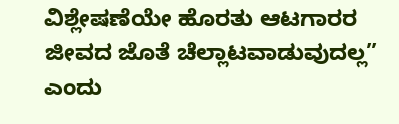ವಿಶ್ಲೇಷಣೆಯೇ ಹೊರತು ಆಟಗಾರರ ಜೀವದ ಜೊತೆ ಚೆಲ್ಲಾಟವಾಡುವುದಲ್ಲ” ಎಂದು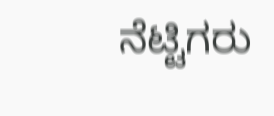ನೆಟ್ಟಿಗರು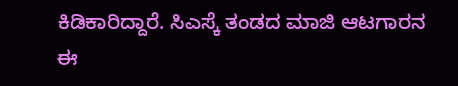ಕಿಡಿಕಾರಿದ್ದಾರೆ. ಸಿಎಸ್ಕೆ ತಂಡದ ಮಾಜಿ ಆಟಗಾರನ ಈ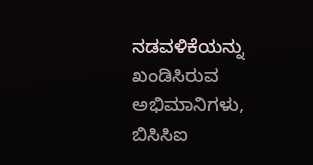ನಡವಳಿಕೆಯನ್ನು ಖಂಡಿಸಿರುವ ಅಭಿಮಾನಿಗಳು, ಬಿಸಿಸಿಐ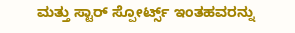ಮತ್ತು ಸ್ಟಾರ್ ಸ್ಪೋರ್ಟ್ಸ್ ಇಂತಹವರನ್ನು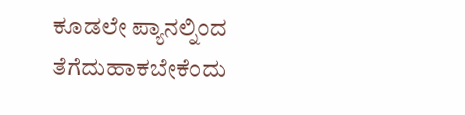ಕೂಡಲೇ ಪ್ಯಾನಲ್ನಿಂದ ತೆಗೆದುಹಾಕಬೇಕೆಂದು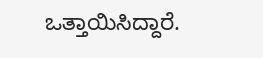ಒತ್ತಾಯಿಸಿದ್ದಾರೆ.